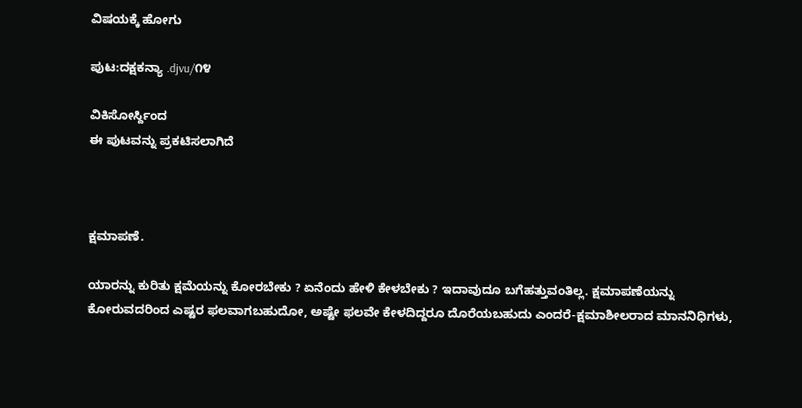ವಿಷಯಕ್ಕೆ ಹೋಗು

ಪುಟ:ದಕ್ಷಕನ್ಯಾ .djvu/೧೪

ವಿಕಿಸೋರ್ಸ್ದಿಂದ
ಈ ಪುಟವನ್ನು ಪ್ರಕಟಿಸಲಾಗಿದೆ



ಕ್ಷಮಾಪಣೆ.

ಯಾರನ್ನು ಕುರಿತು ಕ್ಷಮೆಯನ್ನು ಕೋರಬೇಕು ? ಏನೆಂದು ಹೇಳಿ ಕೇಳಬೇಕು ? ಇದಾವುದೂ ಬಗೆಹತ್ತುವಂತಿಲ್ಲ. ಕ್ಷಮಾಪಣೆಯನ್ನು ಕೋರುವದರಿಂದ ಎಷ್ಟರ ಫಲವಾಗಬಹುದೋ, ಅಷ್ಟೇ ಫಲವೇ ಕೇಳದಿದ್ದರೂ ದೊರೆಯಬಹುದು ಎಂದರೆ-ಕ್ಷಮಾಶೀಲರಾದ ಮಾನನಿಧಿಗಳು,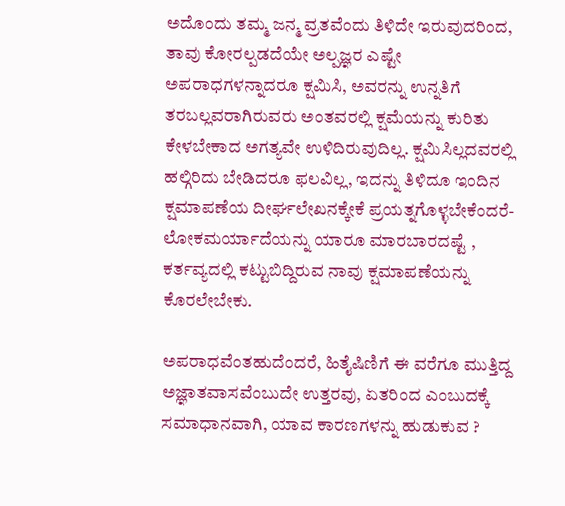ಅದೊಂದು ತಮ್ಮ ಜನ್ಮ ವ್ರತವೆಂದು ತಿಳಿದೇ ಇರುವುದರಿಂದ, ತಾವು ಕೋರಲ್ಪಡದೆಯೇ ಅಲ್ಪಜ್ಞರ ಎಷ್ಟೇ ಅಪರಾಧಗಳನ್ನಾದರೂ ಕ್ಷಮಿಸಿ, ಅವರನ್ನು ಉನ್ನತಿಗೆ ತರಬಲ್ಲವರಾಗಿರುವರು ಅಂತವರಲ್ಲಿ ಕ್ಷಮೆಯನ್ನು ಕುರಿತು ಕೇಳಬೇಕಾದ ಅಗತ್ಯವೇ ಉಳಿದಿರುವುದಿಲ್ಲ. ಕ್ಷಮಿಸಿಲ್ಲದವರಲ್ಲಿ ಹಲ್ಗಿರಿದು ಬೇಡಿದರೂ ಫಲವಿಲ್ಲ, ಇದನ್ನು ತಿಳಿದೂ ಇಂದಿನ ಕ್ಷಮಾಪಣೆಯ ದೀರ್ಘಲೇಖನಕ್ಕೇಕೆ ಪ್ರಯತ್ನಗೊಳ್ಳಬೇಕೆಂದರೆ-ಲೋಕಮರ್ಯಾದೆಯನ್ನು ಯಾರೂ ಮಾರಬಾರದಷ್ಟೆ , ಕರ್ತವ್ಯದಲ್ಲಿ ಕಟ್ಟುಬಿದ್ದಿರುವ ನಾವು ಕ್ಷಮಾಪಣೆಯನ್ನು ಕೊರಲೇಬೇಕು.

ಅಪರಾಧವೆಂತಹುದೆಂದರೆ, ಹಿತೈಷಿಣಿಗೆ ಈ ವರೆಗೂ ಮುತ್ತಿದ್ದ ಅಜ್ಞಾತವಾಸವೆಂಬುದೇ ಉತ್ತರವು, ಏತರಿಂದ ಎಂಬುದಕ್ಕೆ ಸಮಾಧಾನವಾಗಿ, ಯಾವ ಕಾರಣಗಳನ್ನು ಹುಡುಕುವ ?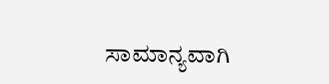ಸಾಮಾನ್ಯವಾಗಿ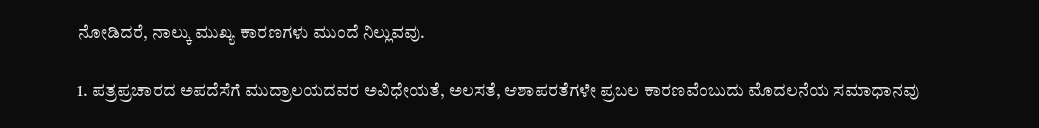ನೋಡಿದರೆ, ನಾಲ್ಕು ಮುಖ್ಯ ಕಾರಣಗಳು ಮುಂದೆ ನಿಲ್ಲುವವು.

1. ಪತ್ರಪ್ರಚಾರದ ಅಪದೆಸೆಗೆ ಮುದ್ರಾಲಯದವರ ಅವಿಧೇಯತೆ, ಅಲಸತೆ, ಆಶಾಪರತೆಗಳೇ ಪ್ರಬಲ ಕಾರಣವೆಂಬುದು ಮೊದಲನೆಯ ಸಮಾಧಾನವು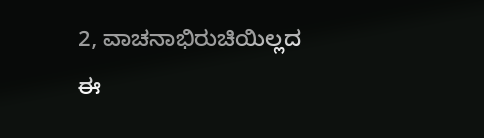2, ವಾಚನಾಭಿರುಚಿಯಿಲ್ಲದ ಈ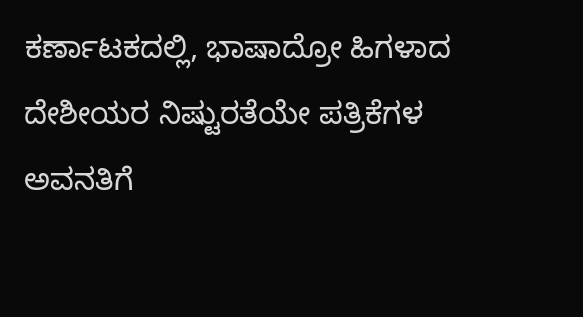ಕರ್ಣಾಟಕದಲ್ಲಿ, ಭಾಷಾದ್ರೋ ಹಿಗಳಾದ ದೇಶೀಯರ ನಿಷ್ಟುರತೆಯೇ ಪತ್ರಿಕೆಗಳ ಅವನತಿಗೆ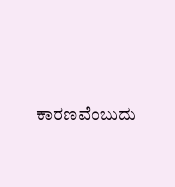ಕಾರಣವೆಂಬುದು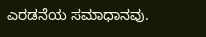ಎರಡನೆಯ ಸಮಾಧಾನವು.